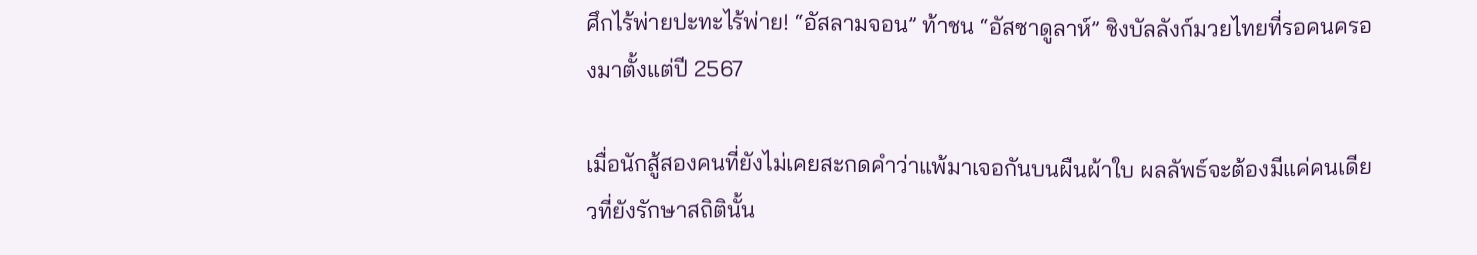ศึกไร้พ่ายปะทะไร้พ่าย! “อัสลามจอน” ท้าชน “อัสซาดูลาห์” ชิงบัลลังก์มวยไทยที่รอคนครองมาตั้งแต่ปี 2567

เมื่อนักสู้สองคนที่ยังไม่เคยสะกดคำว่าแพ้มาเจอกันบนผืนผ้าใบ ผลลัพธ์จะต้องมีแค่คนเดียวที่ยังรักษาสถิตินั้น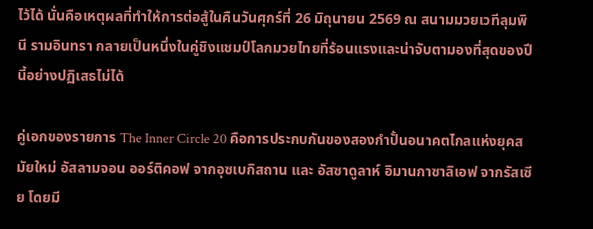ไว้ได้ นั่นคือเหตุผลที่ทำให้การต่อสู้ในคืนวันศุกร์ที่ 26 มิถุนายน 2569 ณ สนามมวยเวทีลุมพินี รามอินทรา กลายเป็นหนึ่งในคู่ชิงแชมป์โลกมวยไทยที่ร้อนแรงและน่าจับตามองที่สุดของปีนี้อย่างปฏิเสธไม่ได้

คู่เอกของรายการ The Inner Circle 20 คือการประกบกันของสองกำปั้นอนาคตไกลแห่งยุคสมัยใหม่ อัสลามจอน ออร์ติคอฟ จากอุซเบกิสถาน และ อัสซาดูลาห์ อิมานกาซาลิเอฟ จากรัสเซีย โดยมี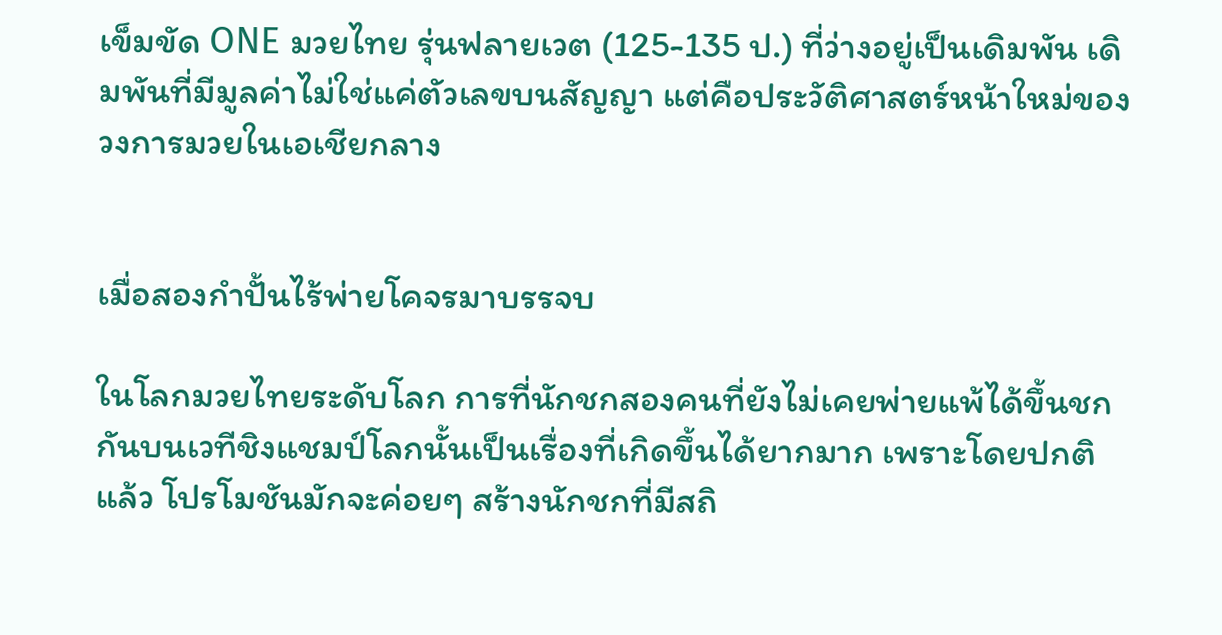เข็มขัด ONE มวยไทย รุ่นฟลายเวต (125-135 ป.) ที่ว่างอยู่เป็นเดิมพัน เดิมพันที่มีมูลค่าไม่ใช่แค่ตัวเลขบนสัญญา แต่คือประวัติศาสตร์หน้าใหม่ของวงการมวยในเอเชียกลาง


เมื่อสองกำปั้นไร้พ่ายโคจรมาบรรจบ

ในโลกมวยไทยระดับโลก การที่นักชกสองคนที่ยังไม่เคยพ่ายแพ้ได้ขึ้นชกกันบนเวทีชิงแชมป์โลกนั้นเป็นเรื่องที่เกิดขึ้นได้ยากมาก เพราะโดยปกติแล้ว โปรโมชันมักจะค่อยๆ สร้างนักชกที่มีสถิ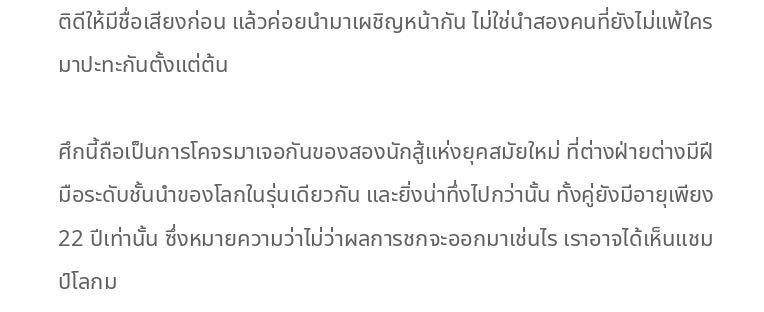ติดีให้มีชื่อเสียงก่อน แล้วค่อยนำมาเผชิญหน้ากัน ไม่ใช่นำสองคนที่ยังไม่แพ้ใครมาปะทะกันตั้งแต่ต้น

ศึกนี้ถือเป็นการโคจรมาเจอกันของสองนักสู้แห่งยุคสมัยใหม่ ที่ต่างฝ่ายต่างมีฝีมือระดับชั้นนำของโลกในรุ่นเดียวกัน และยิ่งน่าทึ่งไปกว่านั้น ทั้งคู่ยังมีอายุเพียง 22 ปีเท่านั้น ซึ่งหมายความว่าไม่ว่าผลการชกจะออกมาเช่นไร เราอาจได้เห็นแชมป์โลกม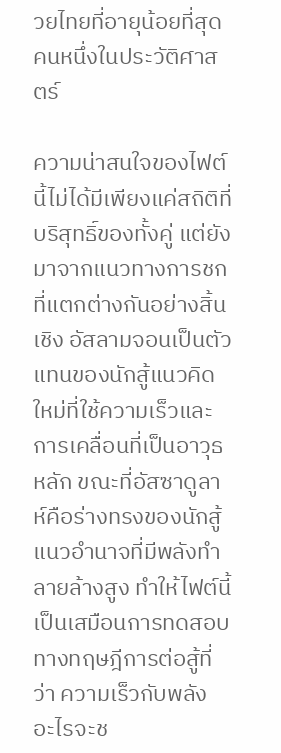วยไทยที่อายุน้อยที่สุดคนหนึ่งในประวัติศาสตร์

ความน่าสนใจของไฟต์นี้ไม่ได้มีเพียงแค่สถิติที่บริสุทธิ์ของทั้งคู่ แต่ยังมาจากแนวทางการชกที่แตกต่างกันอย่างสิ้นเชิง อัสลามจอนเป็นตัวแทนของนักสู้แนวคิดใหม่ที่ใช้ความเร็วและการเคลื่อนที่เป็นอาวุธหลัก ขณะที่อัสซาดูลาห์คือร่างทรงของนักสู้แนวอำนาจที่มีพลังทำลายล้างสูง ทำให้ไฟต์นี้เป็นเสมือนการทดสอบทางทฤษฎีการต่อสู้ที่ว่า ความเร็วกับพลัง อะไรจะช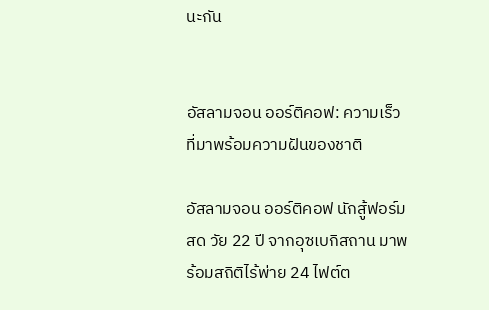นะกัน


อัสลามจอน ออร์ติคอฟ: ความเร็วที่มาพร้อมความฝันของชาติ

อัสลามจอน ออร์ติคอฟ นักสู้ฟอร์มสด วัย 22 ปี จากอุซเบกิสถาน มาพร้อมสถิติไร้พ่าย 24 ไฟต์ต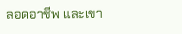ลอดอาชีพ และเขา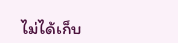ไม่ได้เก็บ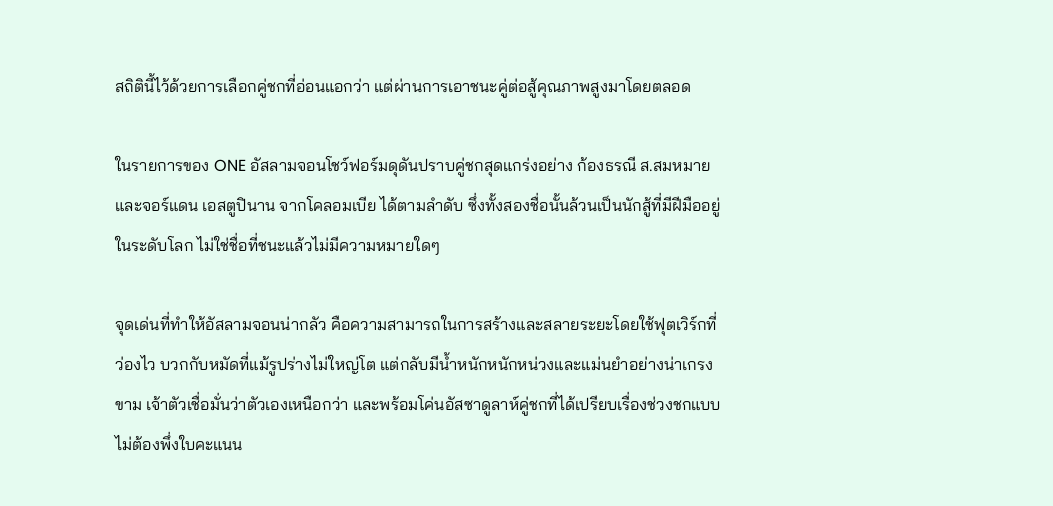สถิตินี้ไว้ด้วยการเลือกคู่ชกที่อ่อนแอกว่า แต่ผ่านการเอาชนะคู่ต่อสู้คุณภาพสูงมาโดยตลอด

ในรายการของ ONE อัสลามจอนโชว์ฟอร์มดุดันปราบคู่ชกสุดแกร่งอย่าง ก้องธรณี ส.สมหมาย และจอร์แดน เอสตูปินาน จากโคลอมเบีย ได้ตามลำดับ ซึ่งทั้งสองชื่อนั้นล้วนเป็นนักสู้ที่มีฝีมืออยู่ในระดับโลก ไม่ใช่ชื่อที่ชนะแล้วไม่มีความหมายใดๆ

จุดเด่นที่ทำให้อัสลามจอนน่ากลัว คือความสามารถในการสร้างและสลายระยะโดยใช้ฟุตเวิร์กที่ว่องไว บวกกับหมัดที่แม้รูปร่างไม่ใหญ่โต แต่กลับมีน้ำหนักหนักหน่วงและแม่นยำอย่างน่าเกรงขาม เจ้าตัวเชื่อมั่นว่าตัวเองเหนือกว่า และพร้อมโค่นอัสซาดูลาห์คู่ชกที่ได้เปรียบเรื่องช่วงชกแบบไม่ต้องพึ่งใบคะแนน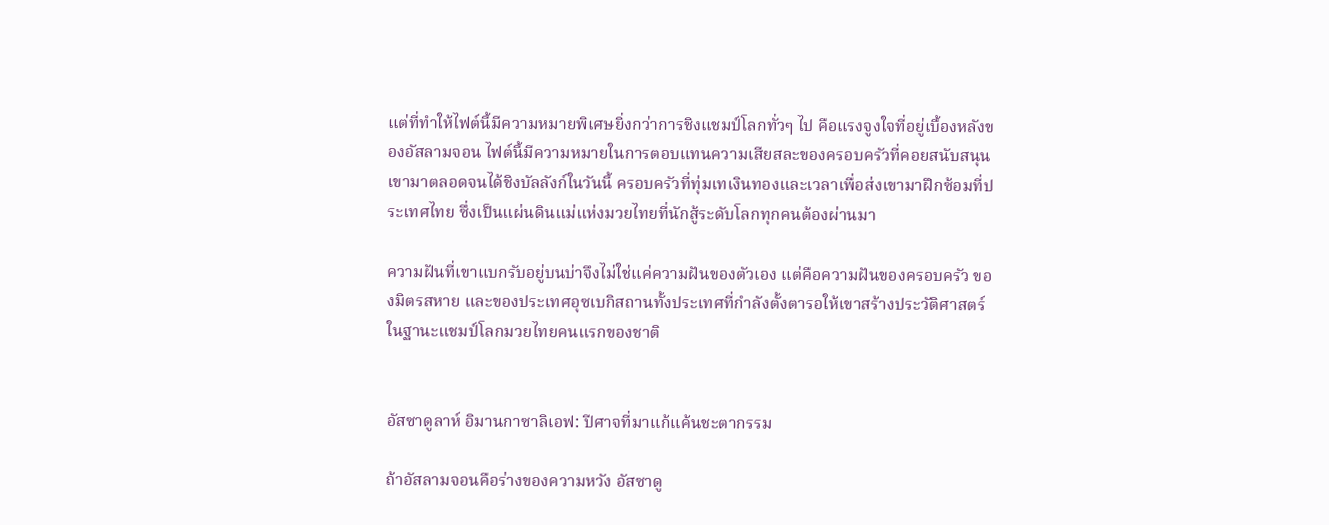แต่ที่ทำให้ไฟต์นี้มีความหมายพิเศษยิ่งกว่าการชิงแชมป์โลกทั่วๆ ไป คือแรงจูงใจที่อยู่เบื้องหลังของอัสลามจอน ไฟต์นี้มีความหมายในการตอบแทนความเสียสละของครอบครัวที่คอยสนับสนุนเขามาตลอดจนได้ชิงบัลลังก์ในวันนี้ ครอบครัวที่ทุ่มเทเงินทองและเวลาเพื่อส่งเขามาฝึกซ้อมที่ประเทศไทย ซึ่งเป็นแผ่นดินแม่แห่งมวยไทยที่นักสู้ระดับโลกทุกคนต้องผ่านมา

ความฝันที่เขาแบกรับอยู่บนบ่าจึงไม่ใช่แค่ความฝันของตัวเอง แต่คือความฝันของครอบครัว ของมิตรสหาย และของประเทศอุซเบกิสถานทั้งประเทศที่กำลังตั้งตารอให้เขาสร้างประวัติศาสตร์ในฐานะแชมป์โลกมวยไทยคนแรกของชาติ


อัสซาดูลาห์ อิมานกาซาลิเอฟ: ปีศาจที่มาแก้แค้นชะตากรรม

ถ้าอัสลามจอนคือร่างของความหวัง อัสซาดู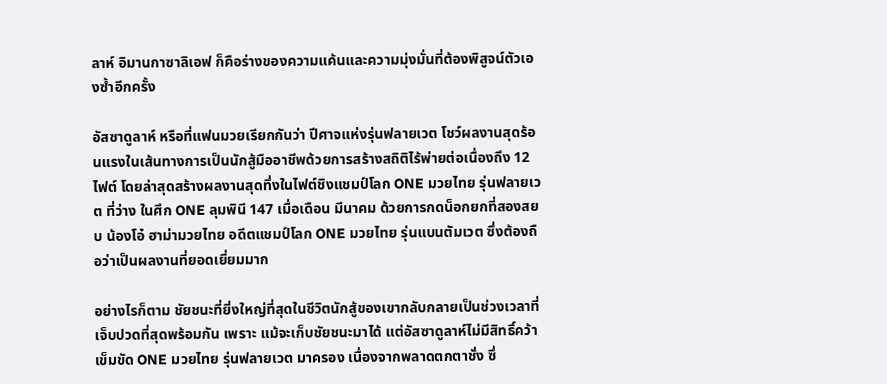ลาห์ อิมานกาซาลิเอฟ ก็คือร่างของความแค้นและความมุ่งมั่นที่ต้องพิสูจน์ตัวเองซ้ำอีกครั้ง

อัสซาดูลาห์ หรือที่แฟนมวยเรียกกันว่า ปีศาจแห่งรุ่นฟลายเวต โชว์ผลงานสุดร้อนแรงในเส้นทางการเป็นนักสู้มืออาชีพด้วยการสร้างสถิติไร้พ่ายต่อเนื่องถึง 12 ไฟต์ โดยล่าสุดสร้างผลงานสุดทึ่งในไฟต์ชิงแชมป์โลก ONE มวยไทย รุ่นฟลายเวต ที่ว่าง ในศึก ONE ลุมพินี 147 เมื่อเดือน มีนาคม ด้วยการกดน็อกยกที่สองสยบ น้องโอ๋ ฮาม่ามวยไทย อดีตแชมป์โลก ONE มวยไทย รุ่นแบนตัมเวต ซึ่งต้องถือว่าเป็นผลงานที่ยอดเยี่ยมมาก

อย่างไรก็ตาม ชัยชนะที่ยิ่งใหญ่ที่สุดในชีวิตนักสู้ของเขากลับกลายเป็นช่วงเวลาที่เจ็บปวดที่สุดพร้อมกัน เพราะ แม้จะเก็บชัยชนะมาได้ แต่อัสซาดูลาห์ไม่มีสิทธิ์คว้าเข็มขัด ONE มวยไทย รุ่นฟลายเวต มาครอง เนื่องจากพลาดตกตาชั่ง ซึ่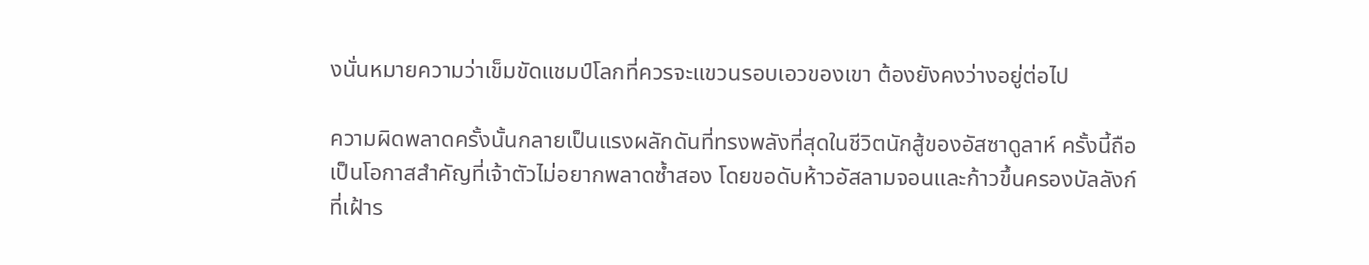งนั่นหมายความว่าเข็มขัดแชมป์โลกที่ควรจะแขวนรอบเอวของเขา ต้องยังคงว่างอยู่ต่อไป

ความผิดพลาดครั้งนั้นกลายเป็นแรงผลักดันที่ทรงพลังที่สุดในชีวิตนักสู้ของอัสซาดูลาห์ ครั้งนี้ถือเป็นโอกาสสำคัญที่เจ้าตัวไม่อยากพลาดซ้ำสอง โดยขอดับห้าวอัสลามจอนและก้าวขึ้นครองบัลลังก์ที่เฝ้าร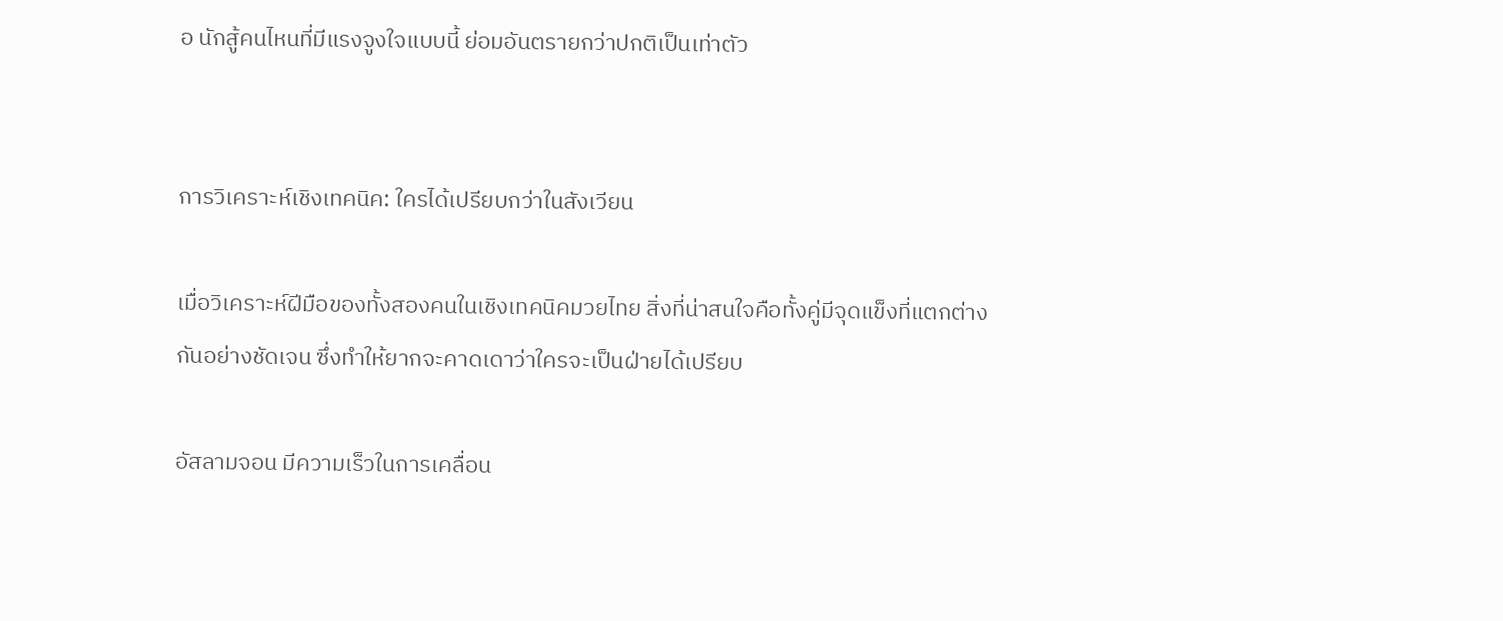อ นักสู้คนไหนที่มีแรงจูงใจแบบนี้ ย่อมอันตรายกว่าปกติเป็นเท่าตัว


การวิเคราะห์เชิงเทคนิค: ใครได้เปรียบกว่าในสังเวียน

เมื่อวิเคราะห์ฝีมือของทั้งสองคนในเชิงเทคนิคมวยไทย สิ่งที่น่าสนใจคือทั้งคู่มีจุดแข็งที่แตกต่างกันอย่างชัดเจน ซึ่งทำให้ยากจะคาดเดาว่าใครจะเป็นฝ่ายได้เปรียบ

อัสลามจอน มีความเร็วในการเคลื่อน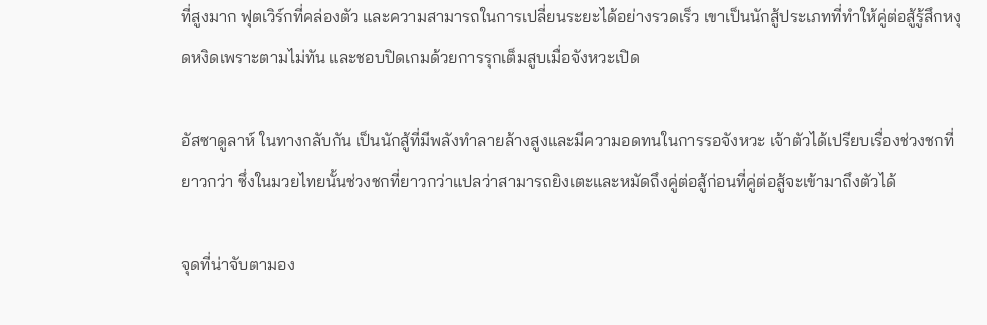ที่สูงมาก ฟุตเวิร์กที่คล่องตัว และความสามารถในการเปลี่ยนระยะได้อย่างรวดเร็ว เขาเป็นนักสู้ประเภทที่ทำให้คู่ต่อสู้รู้สึกหงุดหงิดเพราะตามไม่ทัน และชอบปิดเกมด้วยการรุกเต็มสูบเมื่อจังหวะเปิด

อัสซาดูลาห์ ในทางกลับกัน เป็นนักสู้ที่มีพลังทำลายล้างสูงและมีความอดทนในการรอจังหวะ เจ้าตัวได้เปรียบเรื่องช่วงชกที่ยาวกว่า ซึ่งในมวยไทยนั้นช่วงชกที่ยาวกว่าแปลว่าสามารถยิงเตะและหมัดถึงคู่ต่อสู้ก่อนที่คู่ต่อสู้จะเข้ามาถึงตัวได้

จุดที่น่าจับตามอง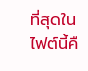ที่สุดในไฟต์นี้คื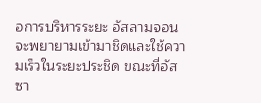อการบริหารระยะ อัสลามจอนจะพยายามเข้ามาชิดและใช้ความเร็วในระยะประชิด ขณะที่อัสซา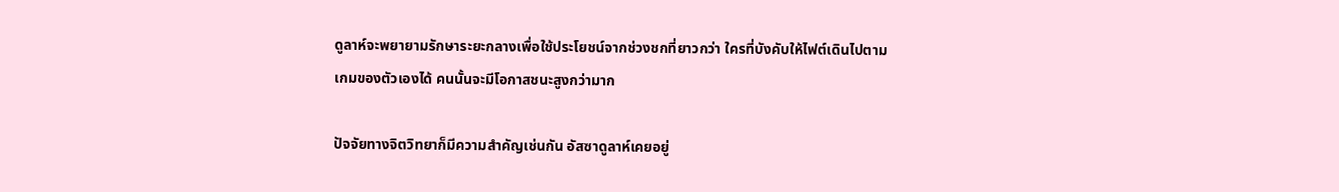ดูลาห์จะพยายามรักษาระยะกลางเพื่อใช้ประโยชน์จากช่วงชกที่ยาวกว่า ใครที่บังคับให้ไฟต์เดินไปตามเกมของตัวเองได้ คนนั้นจะมีโอกาสชนะสูงกว่ามาก

ปัจจัยทางจิตวิทยาก็มีความสำคัญเช่นกัน อัสซาดูลาห์เคยอยู่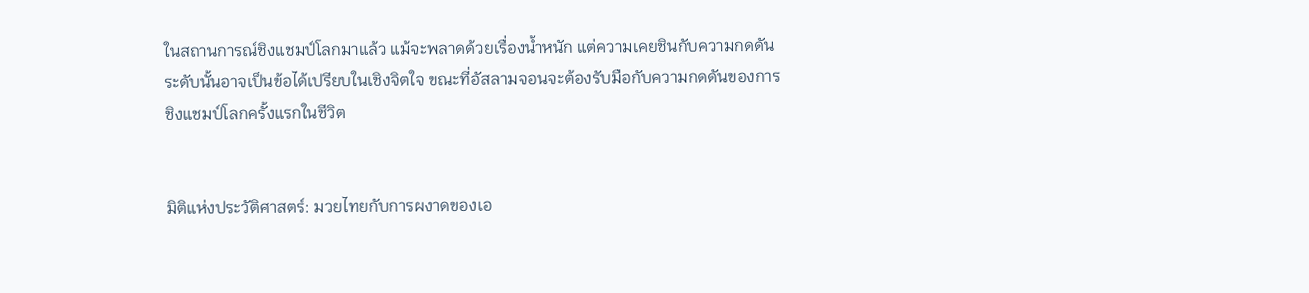ในสถานการณ์ชิงแชมป์โลกมาแล้ว แม้จะพลาดด้วยเรื่องน้ำหนัก แต่ความเคยชินกับความกดดันระดับนั้นอาจเป็นข้อได้เปรียบในเชิงจิตใจ ขณะที่อัสลามจอนจะต้องรับมือกับความกดดันของการชิงแชมป์โลกครั้งแรกในชีวิต


มิติแห่งประวัติศาสตร์: มวยไทยกับการผงาดของเอ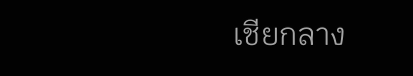เชียกลาง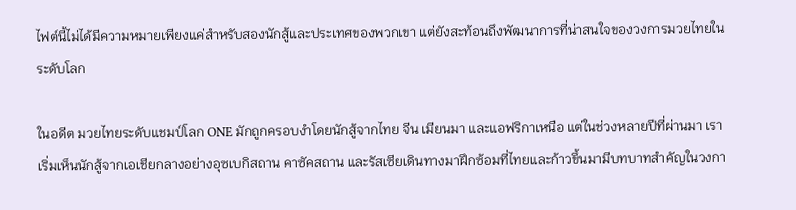ไฟต์นี้ไม่ได้มีความหมายเพียงแค่สำหรับสองนักสู้และประเทศของพวกเขา แต่ยังสะท้อนถึงพัฒนาการที่น่าสนใจของวงการมวยไทยในระดับโลก

ในอดีต มวยไทยระดับแชมป์โลก ONE มักถูกครอบงำโดยนักสู้จากไทย จีน เมียนมา และแอฟริกาเหนือ แต่ในช่วงหลายปีที่ผ่านมา เราเริ่มเห็นนักสู้จากเอเชียกลางอย่างอุซเบกิสถาน คาซัคสถาน และรัสเซียเดินทางมาฝึกซ้อมที่ไทยและก้าวขึ้นมามีบทบาทสำคัญในวงกา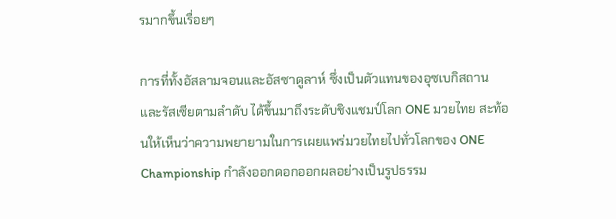รมากขึ้นเรื่อยๆ

การที่ทั้งอัสลามจอนและอัสซาดูลาห์ ซึ่งเป็นตัวแทนของอุซเบกิสถานและรัสเซียตามลำดับ ได้ขึ้นมาถึงระดับชิงแชมป์โลก ONE มวยไทย สะท้อนให้เห็นว่าความพยายามในการเผยแพร่มวยไทยไปทั่วโลกของ ONE Championship กำลังออกดอกออกผลอย่างเป็นรูปธรรม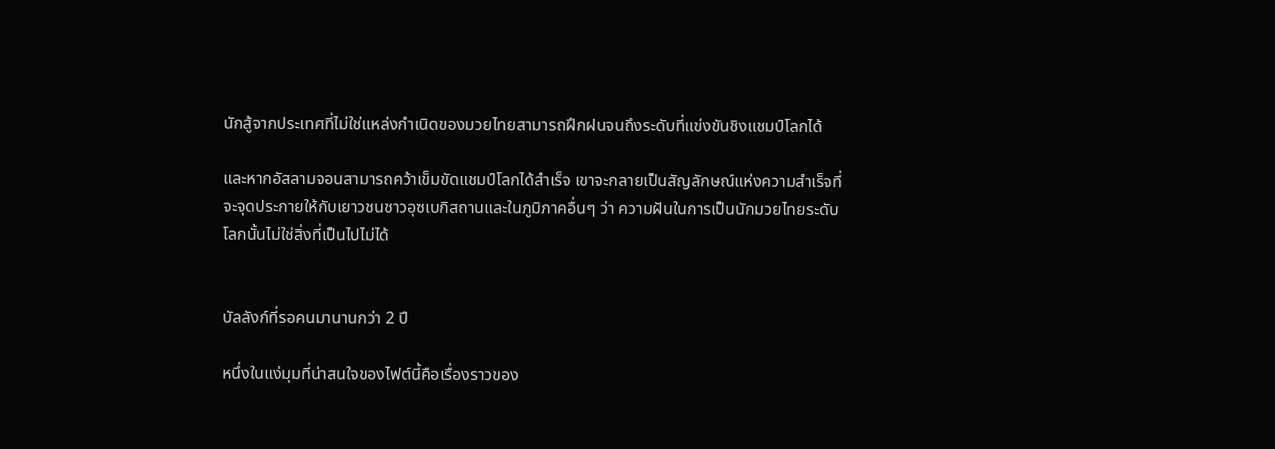นักสู้จากประเทศที่ไม่ใช่แหล่งกำเนิดของมวยไทยสามารถฝึกฝนจนถึงระดับที่แข่งขันชิงแชมป์โลกได้

และหากอัสลามจอนสามารถคว้าเข็มขัดแชมป์โลกได้สำเร็จ เขาจะกลายเป็นสัญลักษณ์แห่งความสำเร็จที่จะจุดประกายให้กับเยาวชนชาวอุซเบกิสถานและในภูมิภาคอื่นๆ ว่า ความฝันในการเป็นนักมวยไทยระดับโลกนั้นไม่ใช่สิ่งที่เป็นไปไม่ได้


บัลลังก์ที่รอคนมานานกว่า 2 ปี

หนึ่งในแง่มุมที่น่าสนใจของไฟต์นี้คือเรื่องราวของ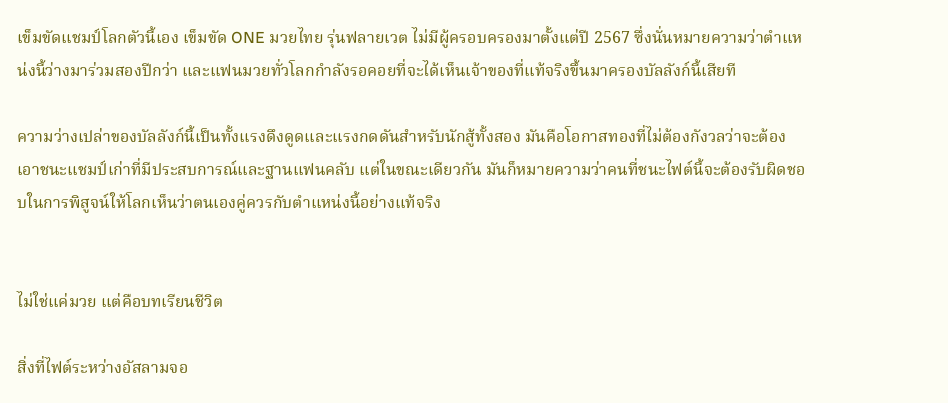เข็มขัดแชมป์โลกตัวนี้เอง เข็มขัด ONE มวยไทย รุ่นฟลายเวต ไม่มีผู้ครอบครองมาตั้งแต่ปี 2567 ซึ่งนั่นหมายความว่าตำแหน่งนี้ว่างมาร่วมสองปีกว่า และแฟนมวยทั่วโลกกำลังรอคอยที่จะได้เห็นเจ้าของที่แท้จริงขึ้นมาครองบัลลังก์นี้เสียที

ความว่างเปล่าของบัลลังก์นี้เป็นทั้งแรงดึงดูดและแรงกดดันสำหรับนักสู้ทั้งสอง มันคือโอกาสทองที่ไม่ต้องกังวลว่าจะต้องเอาชนะแชมป์เก่าที่มีประสบการณ์และฐานแฟนคลับ แต่ในขณะเดียวกัน มันก็หมายความว่าคนที่ชนะไฟต์นี้จะต้องรับผิดชอบในการพิสูจน์ให้โลกเห็นว่าตนเองคู่ควรกับตำแหน่งนี้อย่างแท้จริง


ไม่ใช่แค่มวย แต่คือบทเรียนชีวิต

สิ่งที่ไฟต์ระหว่างอัสลามจอ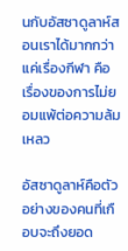นกับอัสซาดูลาห์สอนเราได้มากกว่าแค่เรื่องกีฬา คือเรื่องของการไม่ยอมแพ้ต่อความล้มเหลว

อัสซาดูลาห์คือตัวอย่างของคนที่เกือบจะถึงยอด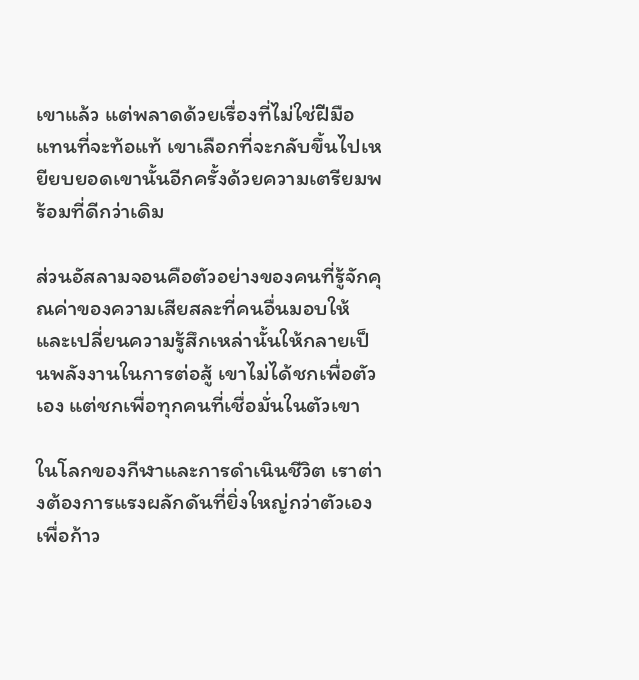เขาแล้ว แต่พลาดด้วยเรื่องที่ไม่ใช่ฝีมือ แทนที่จะท้อแท้ เขาเลือกที่จะกลับขึ้นไปเหยียบยอดเขานั้นอีกครั้งด้วยความเตรียมพร้อมที่ดีกว่าเดิม

ส่วนอัสลามจอนคือตัวอย่างของคนที่รู้จักคุณค่าของความเสียสละที่คนอื่นมอบให้ และเปลี่ยนความรู้สึกเหล่านั้นให้กลายเป็นพลังงานในการต่อสู้ เขาไม่ได้ชกเพื่อตัวเอง แต่ชกเพื่อทุกคนที่เชื่อมั่นในตัวเขา

ในโลกของกีฬาและการดำเนินชีวิต เราต่างต้องการแรงผลักดันที่ยิ่งใหญ่กว่าตัวเองเพื่อก้าว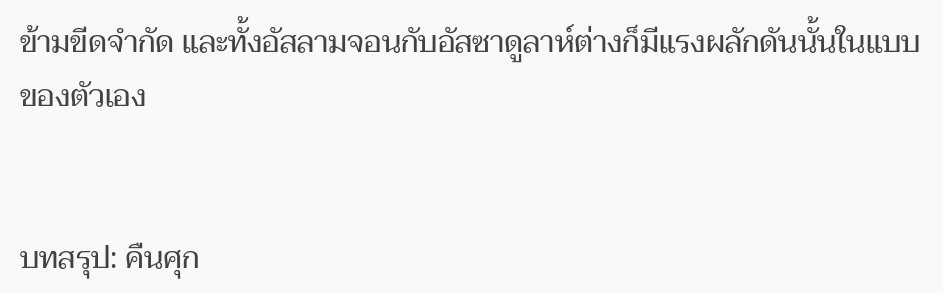ข้ามขีดจำกัด และทั้งอัสลามจอนกับอัสซาดูลาห์ต่างก็มีแรงผลักดันนั้นในแบบของตัวเอง


บทสรุป: คืนศุก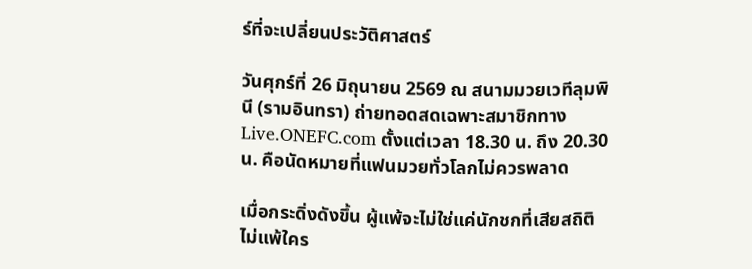ร์ที่จะเปลี่ยนประวัติศาสตร์

วันศุกร์ที่ 26 มิถุนายน 2569 ณ สนามมวยเวทีลุมพินี (รามอินทรา) ถ่ายทอดสดเฉพาะสมาชิกทาง Live.ONEFC.com ตั้งแต่เวลา 18.30 น. ถึง 20.30 น. คือนัดหมายที่แฟนมวยทั่วโลกไม่ควรพลาด

เมื่อกระดิ่งดังขึ้น ผู้แพ้จะไม่ใช่แค่นักชกที่เสียสถิติไม่แพ้ใคร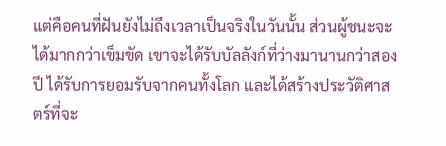แต่คือคนที่ฝันยังไม่ถึงเวลาเป็นจริงในวันนั้น ส่วนผู้ชนะจะได้มากกว่าเข็มขัด เขาจะได้รับบัลลังก์ที่ว่างมานานกว่าสองปี ได้รับการยอมรับจากคนทั้งโลก และได้สร้างประวัติศาสตร์ที่จะ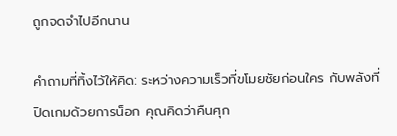ถูกจดจำไปอีกนาน

คำถามที่ทิ้งไว้ให้คิด: ระหว่างความเร็วที่ขโมยชัยก่อนใคร กับพลังที่ปิดเกมด้วยการน็อก คุณคิดว่าคืนศุก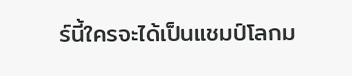ร์นี้ใครจะได้เป็นแชมป์โลกม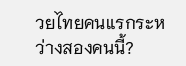วยไทยคนแรกระหว่างสองคนนี้?